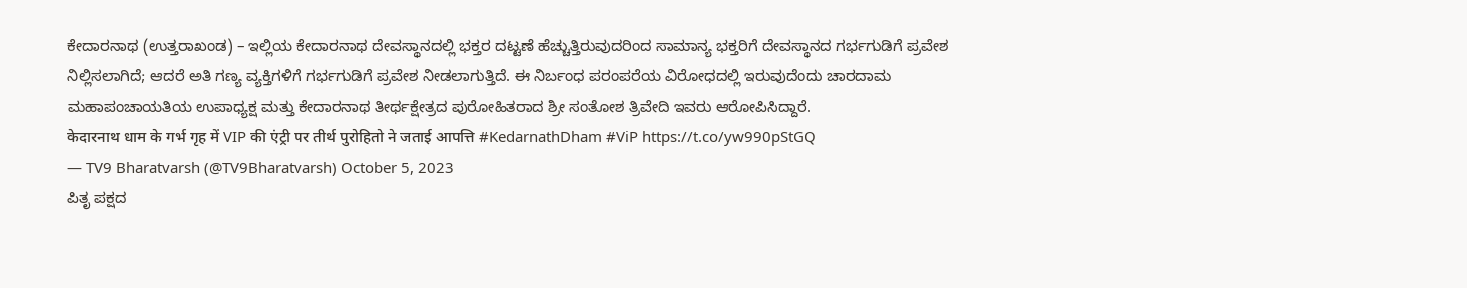ಕೇದಾರನಾಥ (ಉತ್ತರಾಖಂಡ) – ಇಲ್ಲಿಯ ಕೇದಾರನಾಥ ದೇವಸ್ಥಾನದಲ್ಲಿ ಭಕ್ತರ ದಟ್ಟಣೆ ಹೆಚ್ಚುತ್ತಿರುವುದರಿಂದ ಸಾಮಾನ್ಯ ಭಕ್ತರಿಗೆ ದೇವಸ್ಥಾನದ ಗರ್ಭಗುಡಿಗೆ ಪ್ರವೇಶ ನಿಲ್ಲಿಸಲಾಗಿದೆ; ಆದರೆ ಅತಿ ಗಣ್ಯ ವ್ಯಕ್ತಿಗಳಿಗೆ ಗರ್ಭಗುಡಿಗೆ ಪ್ರವೇಶ ನೀಡಲಾಗುತ್ತಿದೆ. ಈ ನಿರ್ಬಂಧ ಪರಂಪರೆಯ ವಿರೋಧದಲ್ಲಿ ಇರುವುದೆಂದು ಚಾರದಾಮ ಮಹಾಪಂಚಾಯತಿಯ ಉಪಾಧ್ಯಕ್ಷ ಮತ್ತು ಕೇದಾರನಾಥ ತೀರ್ಥಕ್ಷೇತ್ರದ ಪುರೋಹಿತರಾದ ಶ್ರೀ ಸಂತೋಶ ತ್ರಿವೇದಿ ಇವರು ಆರೋಪಿಸಿದ್ದಾರೆ.
केदारनाथ धाम के गर्भ गृह में VIP की एंट्री पर तीर्थ पुरोहितो ने जताई आपत्ति #KedarnathDham #ViP https://t.co/yw990pStGQ
— TV9 Bharatvarsh (@TV9Bharatvarsh) October 5, 2023
ಪಿತೃ ಪಕ್ಷದ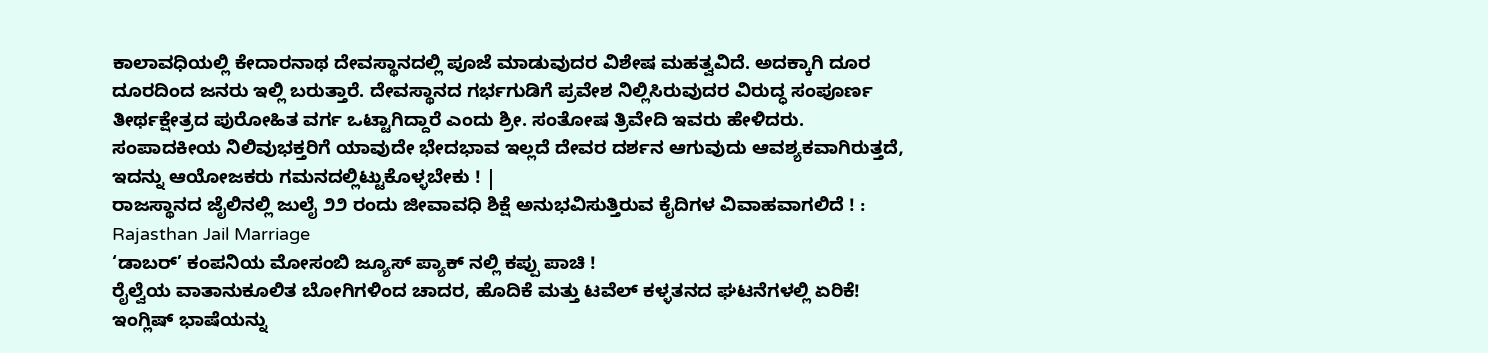ಕಾಲಾವಧಿಯಲ್ಲಿ ಕೇದಾರನಾಥ ದೇವಸ್ಥಾನದಲ್ಲಿ ಪೂಜೆ ಮಾಡುವುದರ ವಿಶೇಷ ಮಹತ್ವವಿದೆ. ಅದಕ್ಕಾಗಿ ದೂರ ದೂರದಿಂದ ಜನರು ಇಲ್ಲಿ ಬರುತ್ತಾರೆ. ದೇವಸ್ಥಾನದ ಗರ್ಭಗುಡಿಗೆ ಪ್ರವೇಶ ನಿಲ್ಲಿಸಿರುವುದರ ವಿರುದ್ಧ ಸಂಪೂರ್ಣ ತೀರ್ಥಕ್ಷೇತ್ರದ ಪುರೋಹಿತ ವರ್ಗ ಒಟ್ಟಾಗಿದ್ದಾರೆ ಎಂದು ಶ್ರೀ. ಸಂತೋಷ ತ್ರಿವೇದಿ ಇವರು ಹೇಳಿದರು.
ಸಂಪಾದಕೀಯ ನಿಲಿವುಭಕ್ತರಿಗೆ ಯಾವುದೇ ಭೇದಭಾವ ಇಲ್ಲದೆ ದೇವರ ದರ್ಶನ ಆಗುವುದು ಆವಶ್ಯಕವಾಗಿರುತ್ತದೆ, ಇದನ್ನು ಆಯೋಜಕರು ಗಮನದಲ್ಲಿಟ್ಟುಕೊಳ್ಳಬೇಕು ! |
ರಾಜಸ್ಥಾನದ ಜೈಲಿನಲ್ಲಿ ಜುಲೈ ೨೨ ರಂದು ಜೀವಾವಧಿ ಶಿಕ್ಷೆ ಅನುಭವಿಸುತ್ತಿರುವ ಕೈದಿಗಳ ವಿವಾಹವಾಗಲಿದೆ ! : Rajasthan Jail Marriage
‘ಡಾಬರ್’ ಕಂಪನಿಯ ಮೋಸಂಬಿ ಜ್ಯೂಸ್ ಪ್ಯಾಕ್ ನಲ್ಲಿ ಕಪ್ಪು ಪಾಚಿ !
ರೈಲ್ವೆಯ ವಾತಾನುಕೂಲಿತ ಬೋಗಿಗಳಿಂದ ಚಾದರ, ಹೊದಿಕೆ ಮತ್ತು ಟವೆಲ್ ಕಳ್ಳತನದ ಘಟನೆಗಳಲ್ಲಿ ಏರಿಕೆ!
ಇಂಗ್ಲಿಷ್ ಭಾಷೆಯನ್ನು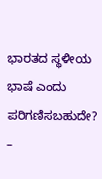ಭಾರತದ ಸ್ಥಳೀಯ ಭಾಷೆ ಎಂದು ಪರಿಗಣಿಸಬಹುದೇ? –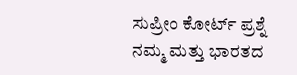ಸುಪ್ರೀಂ ಕೋರ್ಟ್ ಪ್ರಶ್ನೆ
ನಮ್ಮ ಮತ್ತು ಭಾರತದ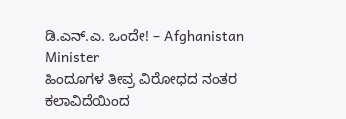ಡಿ.ಎನ್.ಎ. ಒಂದೇ! – Afghanistan Minister
ಹಿಂದೂಗಳ ತೀವ್ರ ವಿರೋಧದ ನಂತರ ಕಲಾವಿದೆಯಿಂದ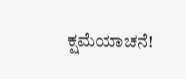ಕ್ಷಮೆಯಾಚನೆ!